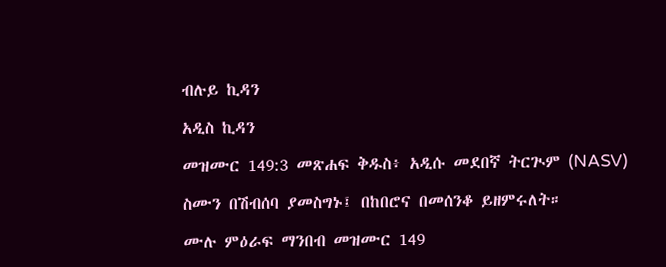ብሉይ ኪዳን

አዲስ ኪዳን

መዝሙር 149:3 መጽሐፍ ቅዱስ፥ አዲሱ መደበኛ ትርጒም (NASV)

ስሙን በሽብሰባ ያመስግኑ፤ በከበሮና በመሰንቆ ይዘምሩለት።

ሙሉ ምዕራፍ ማንበብ መዝሙር 149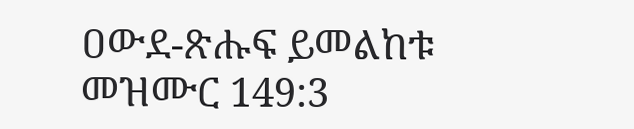ዐውደ-ጽሑፍ ይመልከቱ መዝሙር 149:3